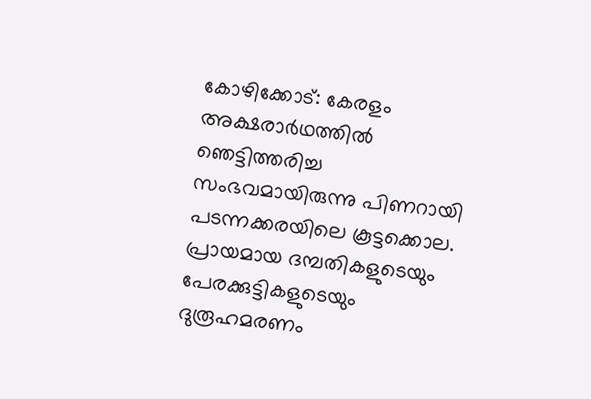കോഴിക്കോട്: കേരളം അക്ഷരാർഥത്തിൽ ഞെട്ടിത്തരിച്ച സംഭവമായിരുന്നു പിണറായി പടന്നക്കരയിലെ കൂട്ടക്കൊല. പ്രായമായ ദമ്പതികളുടെയും പേരക്കുട്ടികളുടെയും ദുരൂഹമരണം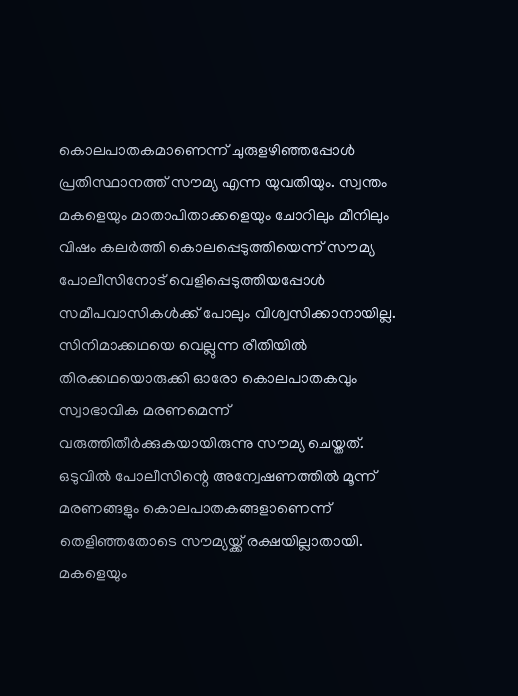കൊലപാതകമാണെന്ന് ചുരുളഴിഞ്ഞപ്പോൾ പ്രതിസ്ഥാനത്ത് സൗമ്യ എന്ന യുവതിയും. സ്വന്തം മകളെയും മാതാപിതാക്കളെയും ചോറിലും മീനിലും വിഷം കലർത്തി കൊലപ്പെടുത്തിയെന്ന് സൗമ്യ പോലീസിനോട് വെളിപ്പെടുത്തിയപ്പോൾ സമീപവാസികൾക്ക് പോലും വിശ്വസിക്കാനായില്ല. സിനിമാക്കഥയെ വെല്ലുന്ന രീതിയിൽ തിരക്കഥയൊരുക്കി ഓരോ കൊലപാതകവും സ്വാഭാവിക മരണമെന്ന് വരുത്തിതീർക്കുകയായിരുന്നു സൗമ്യ ചെയ്തത്. ഒടുവിൽ പോലീസിന്റെ അന്വേഷണത്തിൽ മൂന്ന് മരണങ്ങളും കൊലപാതകങ്ങളാണെന്ന് തെളിഞ്ഞതോടെ സൗമ്യയ്ക്ക് രക്ഷയില്ലാതായി. മകളെയും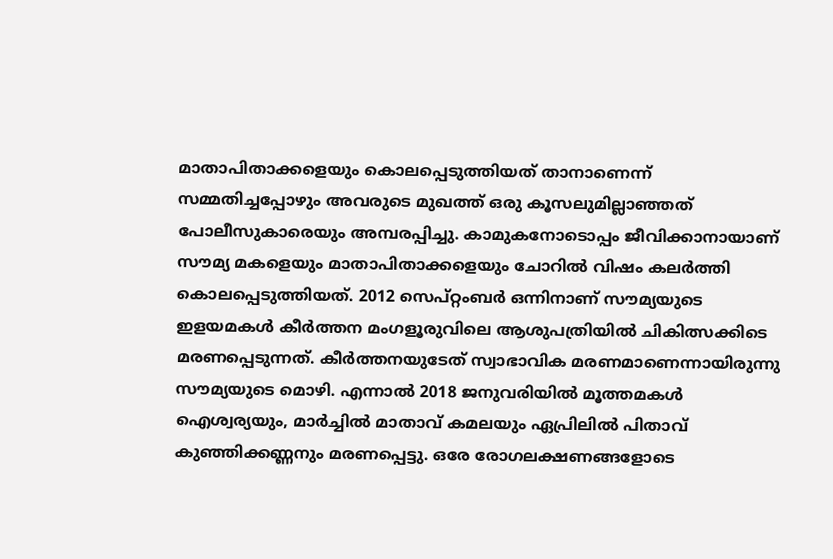മാതാപിതാക്കളെയും കൊലപ്പെടുത്തിയത് താനാണെന്ന് സമ്മതിച്ചപ്പോഴും അവരുടെ മുഖത്ത് ഒരു കൂസലുമില്ലാഞ്ഞത് പോലീസുകാരെയും അമ്പരപ്പിച്ചു. കാമുകനോടൊപ്പം ജീവിക്കാനായാണ് സൗമ്യ മകളെയും മാതാപിതാക്കളെയും ചോറിൽ വിഷം കലർത്തി കൊലപ്പെടുത്തിയത്. 2012 സെപ്റ്റംബർ ഒന്നിനാണ് സൗമ്യയുടെ ഇളയമകൾ കീർത്തന മംഗളൂരുവിലെ ആശുപത്രിയിൽ ചികിത്സക്കിടെ മരണപ്പെടുന്നത്. കീർത്തനയുടേത് സ്വാഭാവിക മരണമാണെന്നായിരുന്നു സൗമ്യയുടെ മൊഴി. എന്നാൽ 2018 ജനുവരിയിൽ മൂത്തമകൾ ഐശ്വര്യയും, മാർച്ചിൽ മാതാവ് കമലയും ഏപ്രിലിൽ പിതാവ് കുഞ്ഞിക്കണ്ണനും മരണപ്പെട്ടു. ഒരേ രോഗലക്ഷണങ്ങളോടെ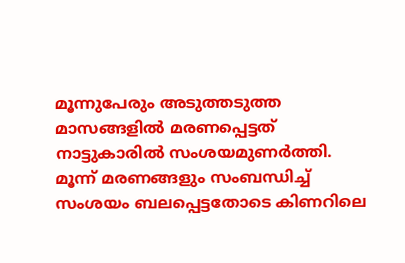മൂന്നുപേരും അടുത്തടുത്ത മാസങ്ങളിൽ മരണപ്പെട്ടത് നാട്ടുകാരിൽ സംശയമുണർത്തി. മൂന്ന് മരണങ്ങളും സംബന്ധിച്ച് സംശയം ബലപ്പെട്ടതോടെ കിണറിലെ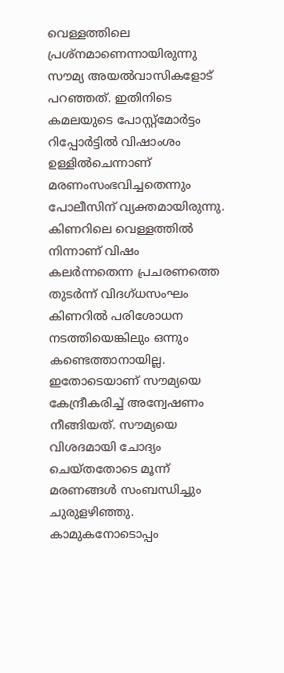വെള്ളത്തിലെ പ്രശ്നമാണെന്നായിരുന്നു സൗമ്യ അയൽവാസികളോട് പറഞ്ഞത്. ഇതിനിടെ കമലയുടെ പോസ്റ്റ്മോർട്ടം റിപ്പോർട്ടിൽ വിഷാംശം ഉള്ളിൽചെന്നാണ് മരണംസംഭവിച്ചതെന്നും പോലീസിന് വ്യക്തമായിരുന്നു. കിണറിലെ വെള്ളത്തിൽ നിന്നാണ് വിഷം കലർന്നതെന്ന പ്രചരണത്തെ തുടർന്ന് വിദഗ്ധസംഘം കിണറിൽ പരിശോധന നടത്തിയെങ്കിലും ഒന്നും കണ്ടെത്താനായില്ല. ഇതോടെയാണ് സൗമ്യയെ കേന്ദ്രീകരിച്ച് അന്വേഷണം നീങ്ങിയത്. സൗമ്യയെ വിശദമായി ചോദ്യം ചെയ്തതോടെ മൂന്ന് മരണങ്ങൾ സംബന്ധിച്ചും ചുരുളഴിഞ്ഞു. കാമുകനോടൊപ്പം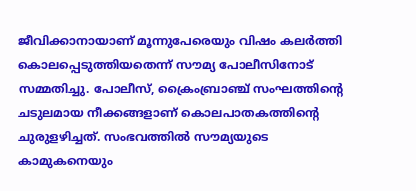ജീവിക്കാനായാണ് മൂന്നുപേരെയും വിഷം കലർത്തി കൊലപ്പെടുത്തിയതെന്ന് സൗമ്യ പോലീസിനോട് സമ്മതിച്ചു. പോലീസ്, ക്രൈംബ്രാഞ്ച് സംഘത്തിന്റെ ചടുലമായ നീക്കങ്ങളാണ് കൊലപാതകത്തിന്റെ ചുരുളഴിച്ചത്. സംഭവത്തിൽ സൗമ്യയുടെ കാമുകനെയും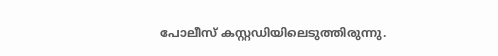പോലീസ് കസ്റ്റഡിയിലെടുത്തിരുന്നു.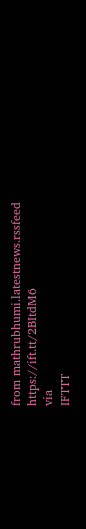from mathrubhumi.latestnews.rssfeed https://ift.tt/2BItdM6
via
IFTTT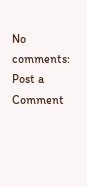No comments:
Post a Comment